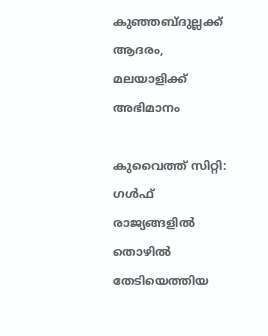കുഞ്ഞബ്ദുല്ലക്ക് ആദരം, മലയാളിക്ക് അഭിമാനം

കുവൈത്ത് സിറ്റി: ഗൾഫ് രാജ്യങ്ങളിൽ തൊഴിൽ തേടിയെത്തിയ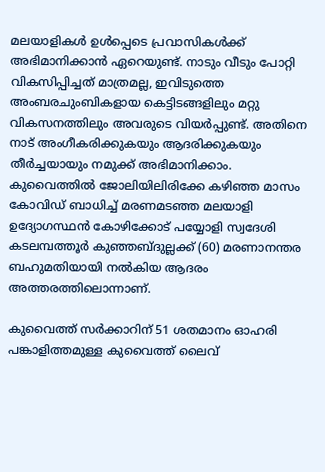മലയാളികൾ ഉൾപ്പെടെ പ്രവാസികൾക്ക് അഭിമാനിക്കാൻ ഏറെയുണ്ട്. നാടും വീടും പോറ്റി വികസിപ്പിച്ചത് മാത്രമല്ല, ഇവിടുത്തെ അംബരചുംബികളായ കെട്ടിടങ്ങളിലും മറ്റു വികസനത്തിലും അവരുടെ വിയർപ്പുണ്ട്. അതിനെ നാട് അംഗീകരിക്കുകയും ആദരിക്കുകയും തീർച്ചയായും നമുക്ക് അഭിമാനിക്കാം. കുവൈത്തിൽ ജോലിയിലിരിക്കേ കഴിഞ്ഞ മാസം കോവിഡ്‌ ബാധിച്ച്‌ മരണമടഞ്ഞ മലയാളി ഉദ്യോഗസ്ഥൻ കോഴിക്കോട്‌ പയ്യോളി സ്വദേശി കടലമ്പത്തൂർ കുഞ്ഞബ്ദുല്ലക്ക് (60) മരണാനന്തര ബഹുമതിയായി നൽകിയ ആദരം അത്തരത്തിലൊന്നാണ്.

കുവൈത്ത്‌ സർക്കാറിന് 51 ശതമാനം ഓഹരി പങ്കാളിത്തമുള്ള കുവൈത്ത്‌ ലൈവ്‌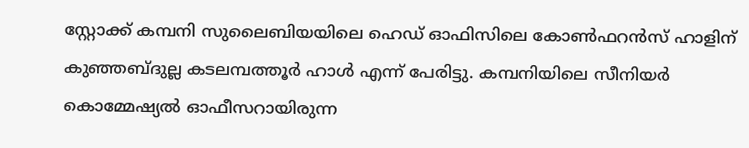സ്റ്റോക്ക് കമ്പനി സുലൈബിയയിലെ ഹെഡ്‌ ഓഫിസിലെ കോൺഫറൻസ്‌ ഹാളിന് കുഞ്ഞബ്ദുല്ല കടലമ്പത്തൂർ ഹാൾ എന്ന് പേരിട്ടു. കമ്പനിയിലെ സീനിയർ കൊമ്മേഷ്യൽ ഓഫീസറായിരുന്ന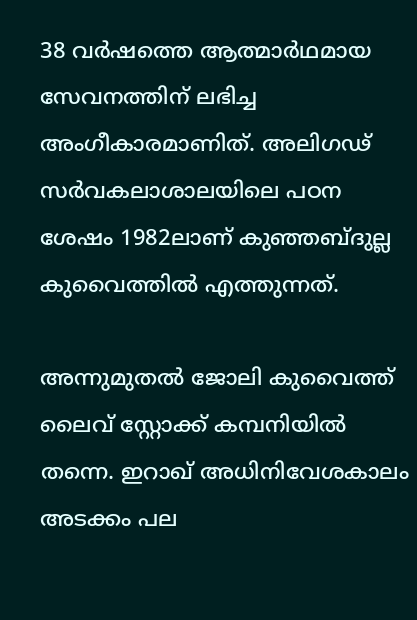38 വർഷത്തെ ആത്മാർഥമായ സേവനത്തിന് ലഭിച്ച അംഗീകാരമാണിത്. അലിഗഢ് സർവകലാശാലയിലെ പഠന ശേഷം 1982ലാണ് കുഞ്ഞബ്ദുല്ല കുവൈത്തിൽ എത്തുന്നത്.

അന്നുമുതൽ ജോലി കുവൈത്ത് ലൈവ് സ്റ്റോക്ക് കമ്പനിയിൽ തന്നെ. ഇറാഖ് അധിനിവേശകാലം അടക്കം പല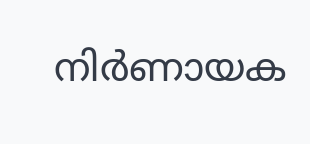നിർണായക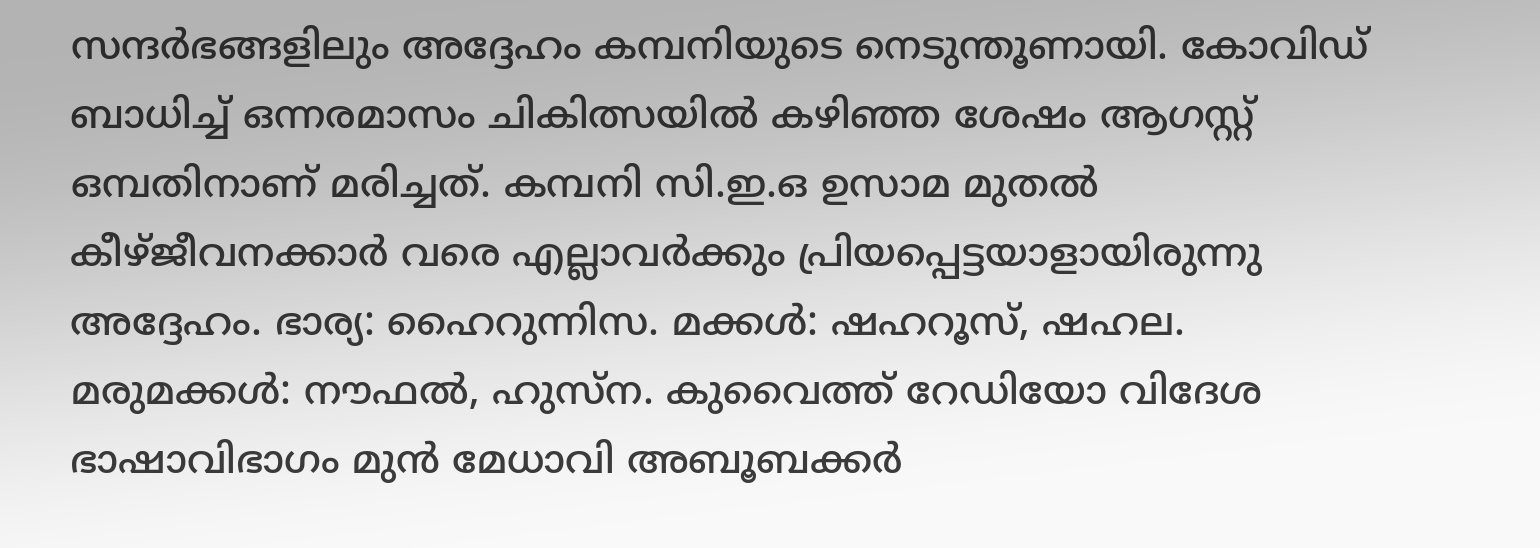സന്ദർഭങ്ങളിലും അദ്ദേഹം കമ്പനിയുടെ നെടുന്തൂണായി. കോവിഡ് ബാധിച്ച് ഒന്നരമാസം ചികിത്സയിൽ കഴിഞ്ഞ ശേഷം ആഗസ്റ്റ് ഒമ്പതിനാണ് മരിച്ചത്. കമ്പനി സി.ഇ.ഒ ഉസാമ മുതൽ കീഴ്ജീവനക്കാർ വരെ എല്ലാവർക്കും പ്രിയപ്പെട്ടയാളായിരുന്നു അദ്ദേഹം. ഭാര്യ: ഹൈറുന്നിസ. മക്കൾ: ഷഹറൂസ്, ഷഹല. മരുമക്കൾ: നൗഫൽ, ഹുസ്ന. കുവൈത്ത് റേഡിയോ വിദേശ ഭാഷാവിഭാഗം മുൻ മേധാവി അബൂബക്കർ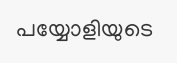പയ്യോളിയുടെ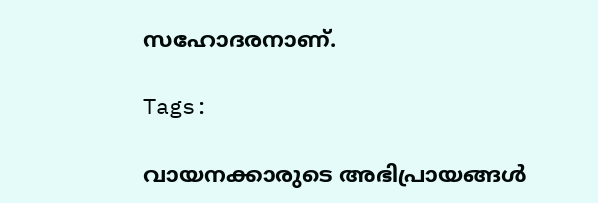സഹോദരനാണ്.

Tags:

വായനക്കാരുടെ അഭിപ്രായങ്ങള്‍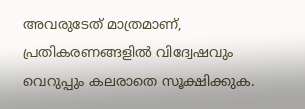അവരുടേത് മാത്രമാണ്, പ്രതികരണങ്ങളിൽ വിദ്വേഷവും വെറുപ്പും കലരാതെ സൂക്ഷിക്കുക.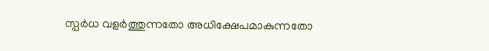സ്പർധ വളർത്തുന്നതോ അധിക്ഷേപമാകുന്നതോ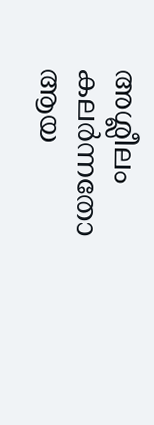അശ്ലീലം കലർന്നതോ ആയ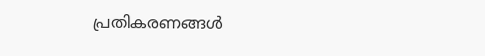പ്രതികരണങ്ങൾ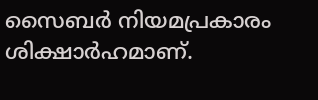സൈബർ നിയമപ്രകാരം ശിക്ഷാർഹമാണ്.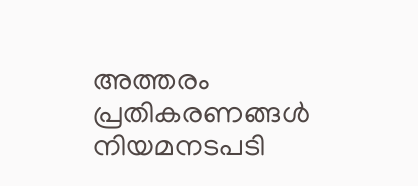അത്തരം പ്രതികരണങ്ങൾ നിയമനടപടി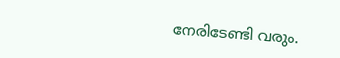നേരിടേണ്ടി വരും.